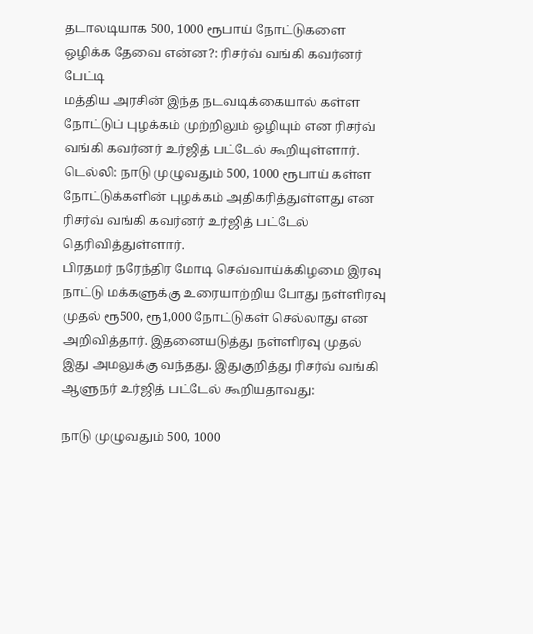தடாலடியாக 500, 1000 ரூபாய் நோட்டுகளை ஒழிக்க தேவை என்ன?: ரிசர்வ் வங்கி கவர்னர் பேட்டி
மத்திய அரசின் இந்த நடவடிக்கையால் கள்ள நோட்டுப் புழக்கம் முற்றிலும் ஒழியும் என ரிசர்வ் வங்கி கவர்னர் உர்ஜித் பட்டேல் கூறியுள்ளார்.
டெல்லி: நாடு முழுவதும் 500, 1000 ரூபாய் கள்ள நோட்டுக்களின் புழக்கம் அதிகரித்துள்ளது என ரிசர்வ் வங்கி கவர்னர் உர்ஜித் பட்டேல் தெரிவித்துள்ளார்.
பிரதமர் நரேந்திர மோடி செவ்வாய்க்கிழமை இரவு நாட்டு மக்களுக்கு உரையாற்றிய போது நள்ளிரவு முதல் ரூ500, ரூ1,000 நோட்டுகள் செல்லாது என அறிவித்தார். இதனையடுத்து நள்ளிரவு முதல் இது அமலுக்கு வந்தது. இதுகுறித்து ரிசர்வ் வங்கி ஆளுநர் உர்ஜித் பட்டேல் கூறியதாவது:

நாடு முழுவதும் 500, 1000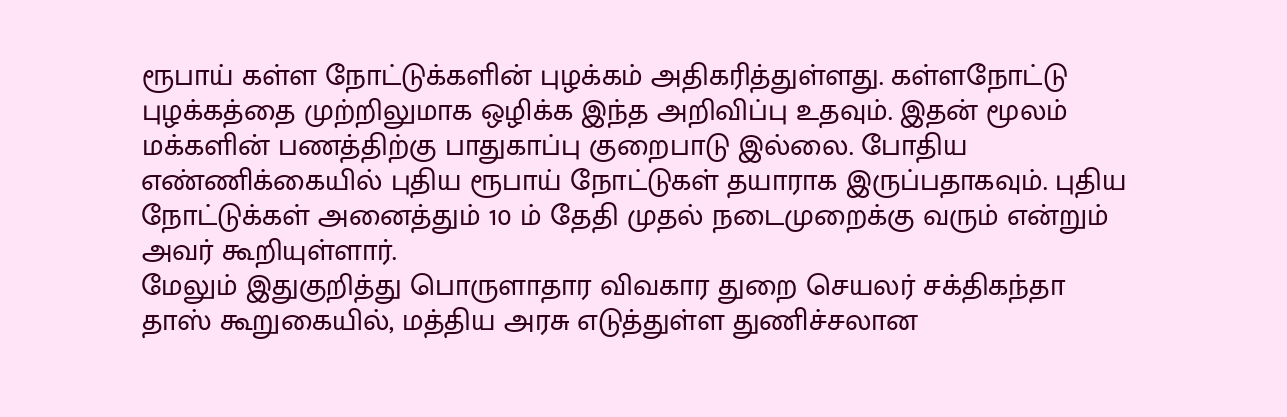ரூபாய் கள்ள நோட்டுக்களின் புழக்கம் அதிகரித்துள்ளது. கள்ளநோட்டு புழக்கத்தை முற்றிலுமாக ஒழிக்க இந்த அறிவிப்பு உதவும். இதன் மூலம் மக்களின் பணத்திற்கு பாதுகாப்பு குறைபாடு இல்லை. போதிய எண்ணிக்கையில் புதிய ரூபாய் நோட்டுகள் தயாராக இருப்பதாகவும். புதிய நோட்டுக்கள் அனைத்தும் 10 ம் தேதி முதல் நடைமுறைக்கு வரும் என்றும் அவர் கூறியுள்ளார்.
மேலும் இதுகுறித்து பொருளாதார விவகார துறை செயலர் சக்திகந்தா தாஸ் கூறுகையில், மத்திய அரசு எடுத்துள்ள துணிச்சலான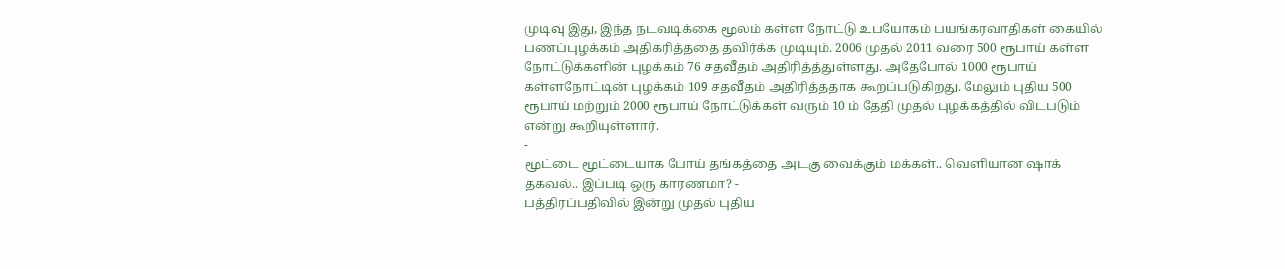முடிவு இது, இந்த நடவடிக்கை மூலம் கள்ள நோட்டு உபயோகம் பயங்கரவாதிகள் கையில் பணப்புழக்கம் அதிகரித்ததை தவிர்க்க முடியும். 2006 முதல் 2011 வரை 500 ரூபாய் கள்ள நோட்டுக்களின் புழக்கம் 76 சதவீதம் அதிரித்த்துள்ளது. அதேபோல் 1000 ரூபாய் கள்ளநோட்டின் புழக்கம் 109 சதவீதம் அதிரித்ததாக கூறப்படுகிறது. மேலும் புதிய 500 ரூபாய் மற்றும் 2000 ரூபாய் நோட்டுக்கள் வரும் 10 ம் தேதி முதல் புழக்கத்தில் விடபடும் என்று கூறியுள்ளார்.
-
மூட்டை மூட்டையாக போய் தங்கத்தை அடகு வைக்கும் மக்கள்.. வெளியான ஷாக் தகவல்.. இப்படி ஒரு காரணமா? -
பத்திரப்பதிவில் இன்று முதல் புதிய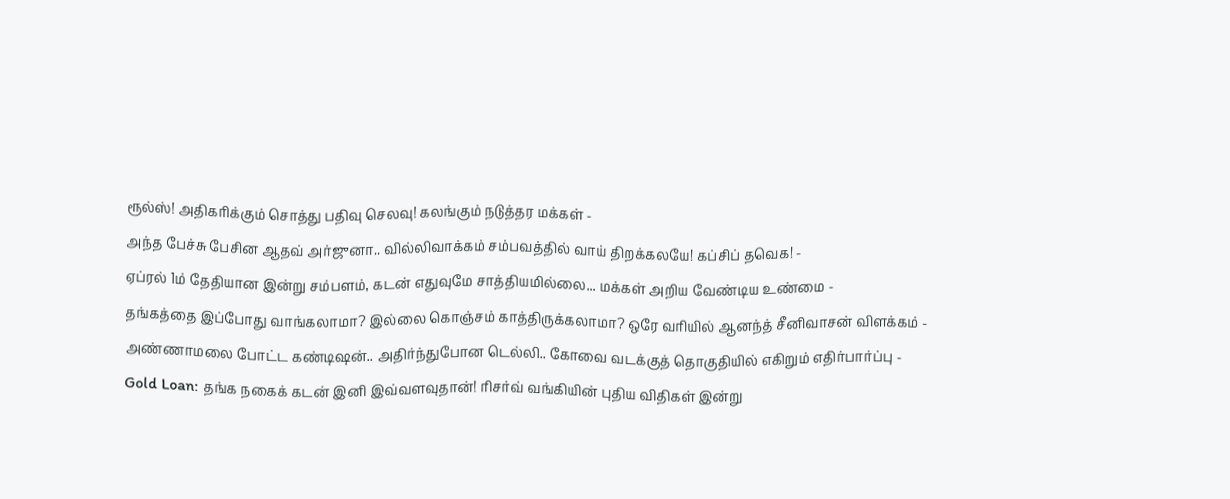ரூல்ஸ்! அதிகரிக்கும் சொத்து பதிவு செலவு! கலங்கும் நடுத்தர மக்கள் -
அந்த பேச்சு பேசின ஆதவ் அர்ஜுனா.. வில்லிவாக்கம் சம்பவத்தில் வாய் திறக்கலயே! கப்சிப் தவெக! -
ஏப்ரல் 1ம் தேதியான இன்று சம்பளம், கடன் எதுவுமே சாத்தியமில்லை... மக்கள் அறிய வேண்டிய உண்மை -
தங்கத்தை இப்போது வாங்கலாமா? இல்லை கொஞ்சம் காத்திருக்கலாமா? ஒரே வரியில் ஆனந்த் சீனிவாசன் விளக்கம் -
அண்ணாமலை போட்ட கண்டிஷன்.. அதிர்ந்துபோன டெல்லி.. கோவை வடக்குத் தொகுதியில் எகிறும் எதிர்பார்ப்பு -
Gold Loan: தங்க நகைக் கடன் இனி இவ்வளவுதான்! ரிசர்வ் வங்கியின் புதிய விதிகள் இன்று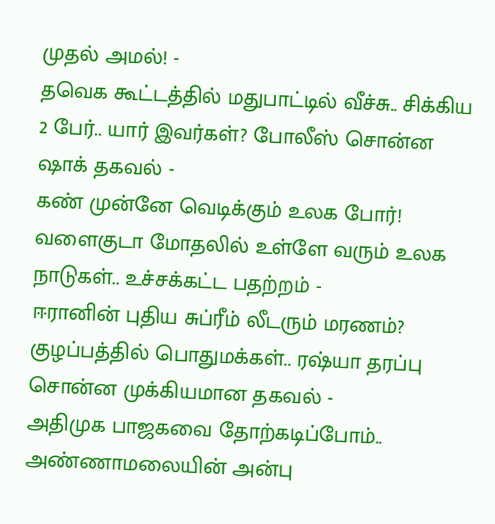முதல் அமல்! -
தவெக கூட்டத்தில் மதுபாட்டில் வீச்சு.. சிக்கிய 2 பேர்.. யார் இவர்கள்? போலீஸ் சொன்ன ஷாக் தகவல் -
கண் முன்னே வெடிக்கும் உலக போர்! வளைகுடா மோதலில் உள்ளே வரும் உலக நாடுகள்.. உச்சக்கட்ட பதற்றம் -
ஈரானின் புதிய சுப்ரீம் லீடரும் மரணம்? குழப்பத்தில் பொதுமக்கள்.. ரஷ்யா தரப்பு சொன்ன முக்கியமான தகவல் -
அதிமுக பாஜகவை தோற்கடிப்போம்.. அண்ணாமலையின் அன்பு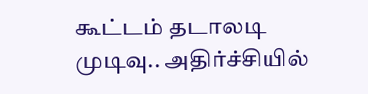கூட்டம் தடாலடி முடிவு.. அதிர்ச்சியில்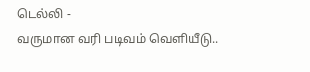டெல்லி -
வருமான வரி படிவம் வெளியீடு..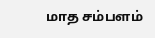மாத சம்பளம்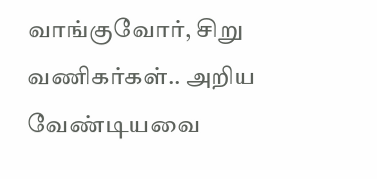வாங்குவோர், சிறு வணிகர்கள்.. அறிய வேண்டியவை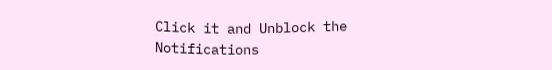Click it and Unblock the Notifications